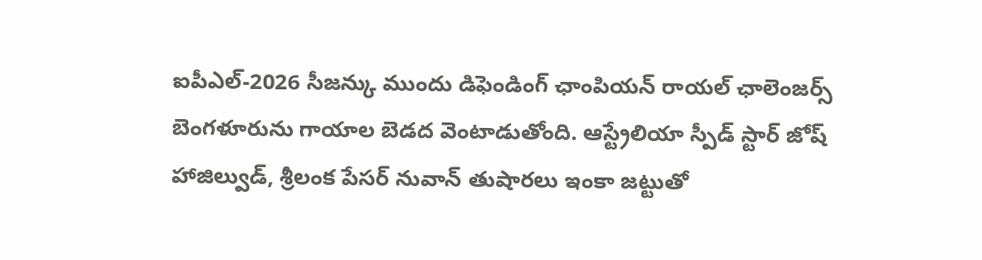ఐపీఎల్-2026 సీజన్కు ముందు డిఫెండింగ్ ఛాంపియన్ రాయల్ ఛాలెంజర్స్ బెంగళూరును గాయాల బెడద వెంటాడుతోంది. ఆస్ట్రేలియా స్పీడ్ స్టార్ జోష్ హాజిల్వుడ్, శ్రీలంక పేసర్ నువాన్ తుషారలు ఇంకా జట్టుతో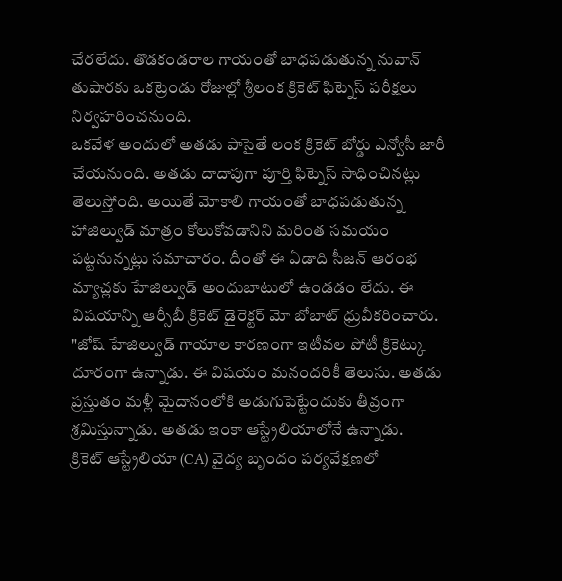చేరలేదు. తొడకండరాల గాయంతో బాధపడుతున్న నువాన్ తుషారకు ఒకట్రెండు రోజుల్లో శ్రీలంక క్రికెట్ ఫిట్నెస్ పరీక్షలు నిర్వహరించనుంది.
ఒకవేళ అందులో అతడు పాసైతే లంక క్రికెట్ బోర్డు ఎన్వోసీ జారీ చేయనుంది. అతడు దాదాపుగా పూర్తి ఫిట్నెస్ సాధించినట్లు తెలుస్తోంది. అయితే మోకాలి గాయంతో బాధపడుతున్న హాజిల్వుడ్ మాత్రం కోలుకోవడానిని మరింత సమయం పట్టనున్నట్లు సమాచారం. దీంతో ఈ ఏడాది సీజన్ ఆరంభ మ్యాచ్లకు హేజిల్వుడ్ అందుబాటులో ఉండడం లేదు. ఈ విషయాన్ని ఆర్సీబీ క్రికెట్ డైరెక్టర్ మో బోబాట్ ధ్రువీకరించారు.
"జోష్ హేజిల్వుడ్ గాయాల కారణంగా ఇటీవల పోటీ క్రికెట్కు దూరంగా ఉన్నాడు. ఈ విషయం మనందరికీ తెలుసు. అతడు ప్రస్తుతం మళ్లీ మైదానంలోకి అడుగుపెట్టేందుకు తీవ్రంగా శ్రమిస్తున్నాడు. అతడు ఇంకా ఆస్ట్రేలియాలోనే ఉన్నాడు.
క్రికెట్ ఆస్ట్రేలియా (CA) వైద్య బృందం పర్యవేక్షణలో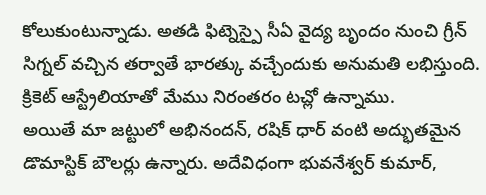కోలుకుంటున్నాడు. అతడి ఫిట్నెస్పై సీఏ వైద్య బృందం నుంచి గ్రీన్ సిగ్నల్ వచ్చిన తర్వాతే భారత్కు వచ్చేందుకు అనుమతి లభిస్తుంది. క్రికెట్ ఆస్ట్రేలియాతో మేము నిరంతరం టచ్లో ఉన్నాము.
అయితే మా జట్టులో అభినందన్, రషిక్ ధార్ వంటి అద్భుతమైన డొమాస్టిక్ బౌలర్లు ఉన్నారు. అదేవిధంగా భువనేశ్వర్ కుమార్,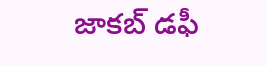జాకబ్ డఫీ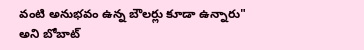వంటి అనుభవం ఉన్న బౌలర్లు కూడా ఉన్నారు" అని బోబాట్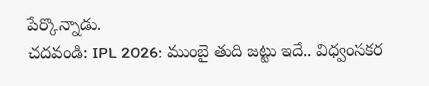పేర్కొన్నాడు.
చదవండి: IPL 2026: ముంబై తుది జట్టు ఇదే.. విధ్వంసకర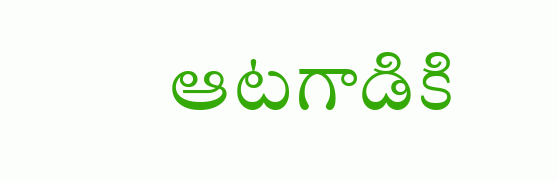ఆటగాడికి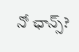నో ఛాన్స్?